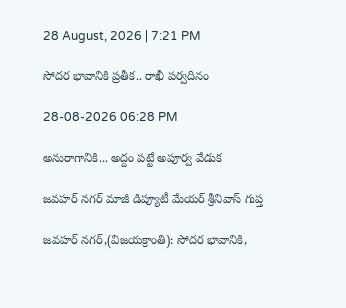28 August, 2026 | 7:21 PM

సోదర భావానికి ప్రతీక.. రాఖీ పర్వదినం

28-08-2026 06:28 PM

అనురాగానికి... అద్దం పట్టే అపూర్వ వేడుక

జవహర్ నగర్ మాజీ డిప్యూటీ మేయర్ శ్రీనివాస్ గుప్త

జవహర్ నగర్,(విజయక్రాంతి): సోదర భావానికి,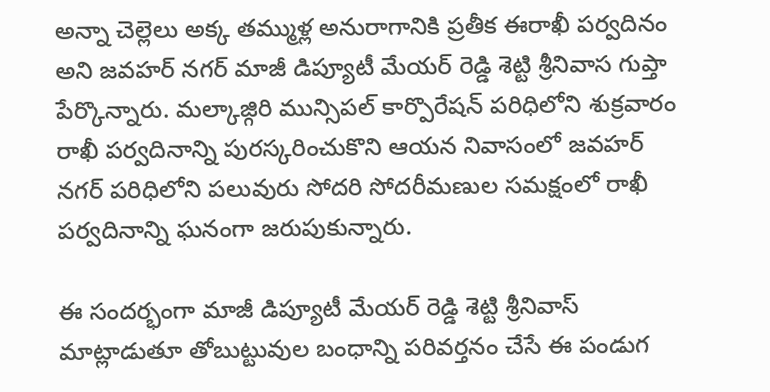అన్నా చెల్లెలు అక్క తమ్ముళ్ల అనురాగానికి ప్రతీక ఈరాఖీ పర్వదినం అని జవహర్ నగర్ మాజీ డిప్యూటీ మేయర్ రెడ్డి శెట్టి శ్రీనివాస గుప్తా పేర్కొన్నారు. మల్కాజ్గిరి మున్సిపల్ కార్పొరేషన్ పరిధిలోని శుక్రవారం రాఖీ పర్వదినాన్ని పురస్కరించుకొని ఆయన నివాసంలో జవహర్ నగర్ పరిధిలోని పలువురు సోదరి సోదరీమణుల సమక్షంలో రాఖీ పర్వదినాన్ని ఘనంగా జరుపుకున్నారు.

ఈ సందర్భంగా మాజీ డిప్యూటీ మేయర్ రెడ్డి శెట్టి శ్రీనివాస్ మాట్లాడుతూ తోబుట్టువుల బంధాన్ని పరివర్తనం చేసే ఈ పండుగ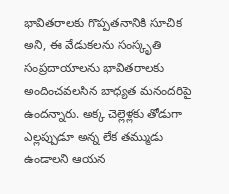భావితరాలకు గొప్పతనానికి సూచిక అని, ఈ వేడుకలను సంస్కృతి సంప్రదాయాలను భావితరాలకు అందించవలసిన బాధ్యత మనందరిపై ఉందన్నారు. అక్క చెల్లెళ్లకు తోడుగా ఎల్లప్పుడూ అన్న లేక తమ్ముడు ఉండాలని ఆయన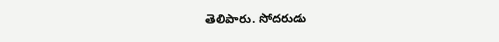తెలిపారు. సోదరుడు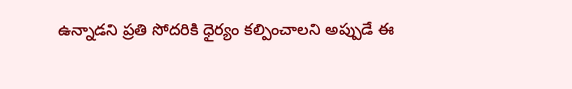ఉన్నాడని ప్రతి సోదరికి ధైర్యం కల్పించాలని అప్పుడే ఈ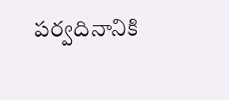పర్వదినానికి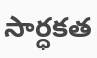సార్ధకత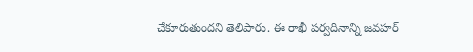చేకూరుతుందని తెలిపారు. ఈ రాఖీ పర్వదినాన్ని జవహర్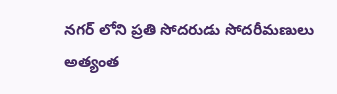నగర్ లోని ప్రతి సోదరుడు సోదరీమణులు అత్యంత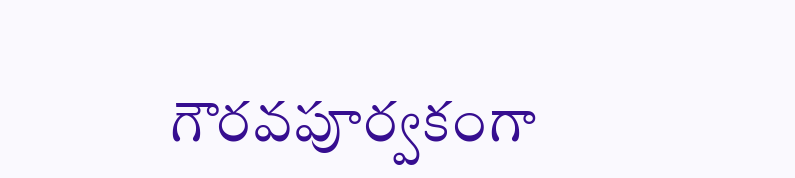గౌరవపూర్వకంగా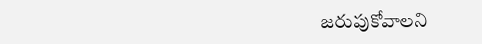జరుపుకోవాలని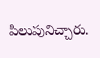పిలుపునిచ్చారు.